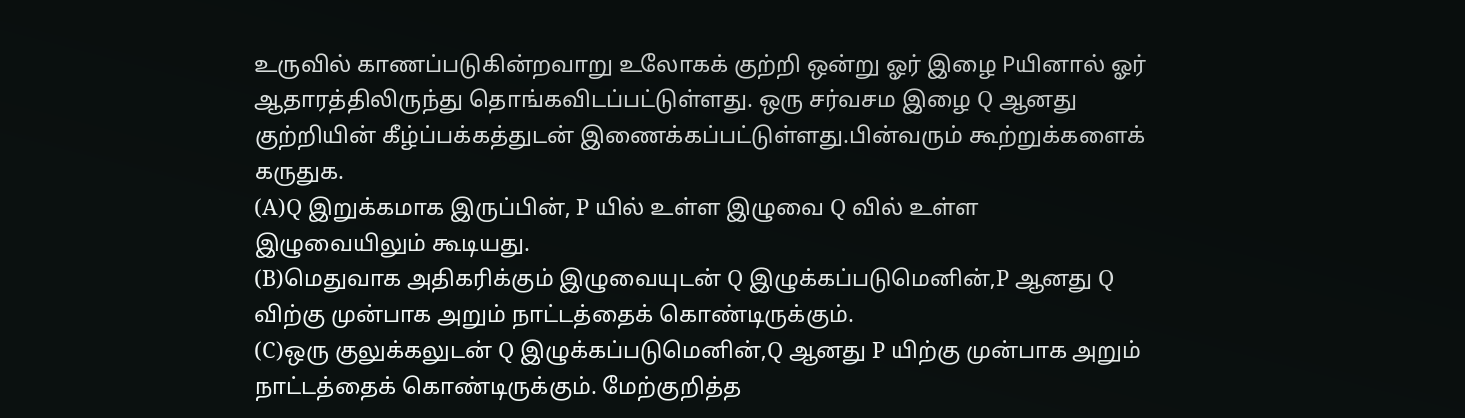உருவில் காணப்படுகின்றவாறு உலோகக் குற்றி ஒன்று ஓர் இழை Pயினால் ஓர் ஆதாரத்திலிருந்து தொங்கவிடப்பட்டுள்ளது. ஒரு சர்வசம இழை Q ஆனது குற்றியின் கீழ்ப்பக்கத்துடன் இணைக்கப்பட்டுள்ளது.பின்வரும் கூற்றுக்களைக் கருதுக.
(A)Q இறுக்கமாக இருப்பின், P யில் உள்ள இழுவை Q வில் உள்ள இழுவையிலும் கூடியது.
(B)மெதுவாக அதிகரிக்கும் இழுவையுடன் Q இழுக்கப்படுமெனின்,P ஆனது Q விற்கு முன்பாக அறும் நாட்டத்தைக் கொண்டிருக்கும்.
(C)ஒரு குலுக்கலுடன் Q இழுக்கப்படுமெனின்,Q ஆனது P யிற்கு முன்பாக அறும் நாட்டத்தைக் கொண்டிருக்கும். மேற்குறித்த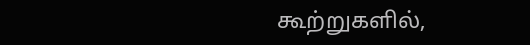கூற்றுகளில்,